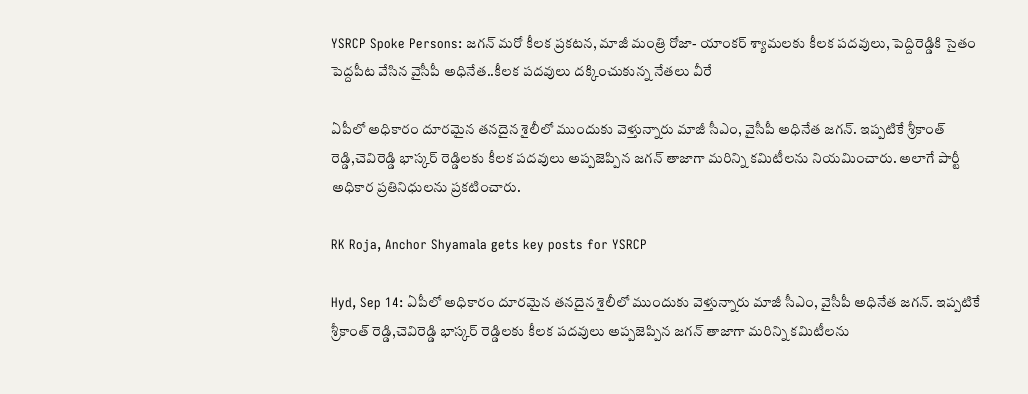YSRCP Spoke Persons: జగన్ మరో కీలక ప్రకటన, మాజీ మంత్రి రోజా- యాంకర్ శ్యామలకు కీలక పదవులు, పెద్దిరెడ్డికి సైతం పెద్దపీట వేసిన వైసీపీ అధినేత..కీలక పదవులు దక్కించుకున్న నేతలు వీరే

ఏపీలో అధికారం దూరమైన తనదైన శైలీలో ముందుకు వెళ్తున్నారు మాజీ సీఎం, వైసీపీ అధినేత జగన్. ఇప్పటికే శ్రీకాంత్ రెడ్డి,చెవిరెడ్డి భాస్కర్ రెడ్డిలకు కీలక పదవులు అప్పజెప్పిన జగన్ తాజాగా మరిన్ని కమిటీలను నియమించారు. అలాగే పార్టీ అధికార ప్రతినిధులను ప్రకటించారు.

RK Roja, Anchor Shyamala gets key posts for YSRCP

Hyd, Sep 14: ఏపీలో అధికారం దూరమైన తనదైన శైలీలో ముందుకు వెళ్తున్నారు మాజీ సీఎం, వైసీపీ అధినేత జగన్. ఇప్పటికే శ్రీకాంత్ రెడ్డి,చెవిరెడ్డి భాస్కర్ రెడ్డిలకు కీలక పదవులు అప్పజెప్పిన జగన్ తాజాగా మరిన్ని కమిటీలను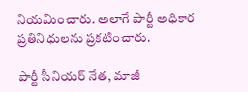నియమించారు. అలాగే పార్టీ అధికార ప్రతినిధులను ప్రకటించారు.

పార్టీ సీనియర్‌ నేత, మాజీ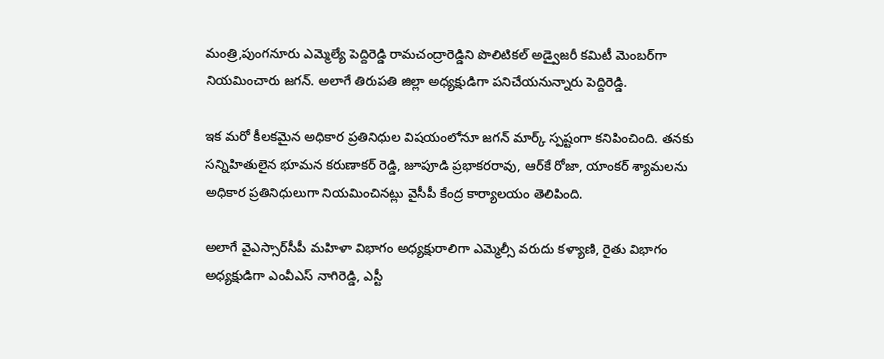మంత్రి,పుంగనూరు ఎమ్మెల్యే పెద్దిరెడ్డి రామచంద్రారెడ్డిని పొలిటికల్‌ అడ్వైజరీ కమిటీ మెంబర్‌గా నియమించారు జగన్‌. అలాగే తిరుపతి జిల్లా అధ్యక్షుడిగా పనిచేయనున్నారు పెద్దిరెడ్డి.

ఇక మరో కీలకమైన అధికార ప్రతినిధుల విషయంలోనూ జగన్ మార్క్ స్పష్టంగా కనిపించింది. తనకు సన్నిహితులైన భూమన కరుణాకర్‌ రెడ్డి, జూపూడి ప్రభాకరరావు, ఆర్‌కే రోజా, యాంకర్ శ్యామలను అధికార ప్రతినిధులుగా నియమించినట్లు వైసీపీ కేంద్ర కార్యాలయం తెలిపింది.

అలాగే వైఎస్సార్‌సీపీ మహిళా విభాగం అధ్యక్షురాలిగా ఎమ్మెల్సీ వరుదు కళ్యాణి, రైతు విభాగం అధ్యక్షుడిగా ఎంవీఎస్‌ నాగిరెడ్డి, ఎస్టీ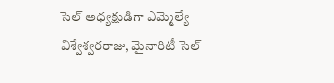సెల్‌ అధ్యక్షుడిగా ఎమ్మెల్యే విశ్వేశ్వరరాజు, మైనారిటీ సెల్‌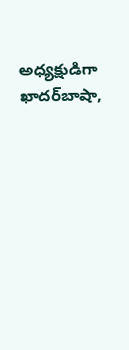అధ్యక్షుడిగా ఖాదర్‌బాషా,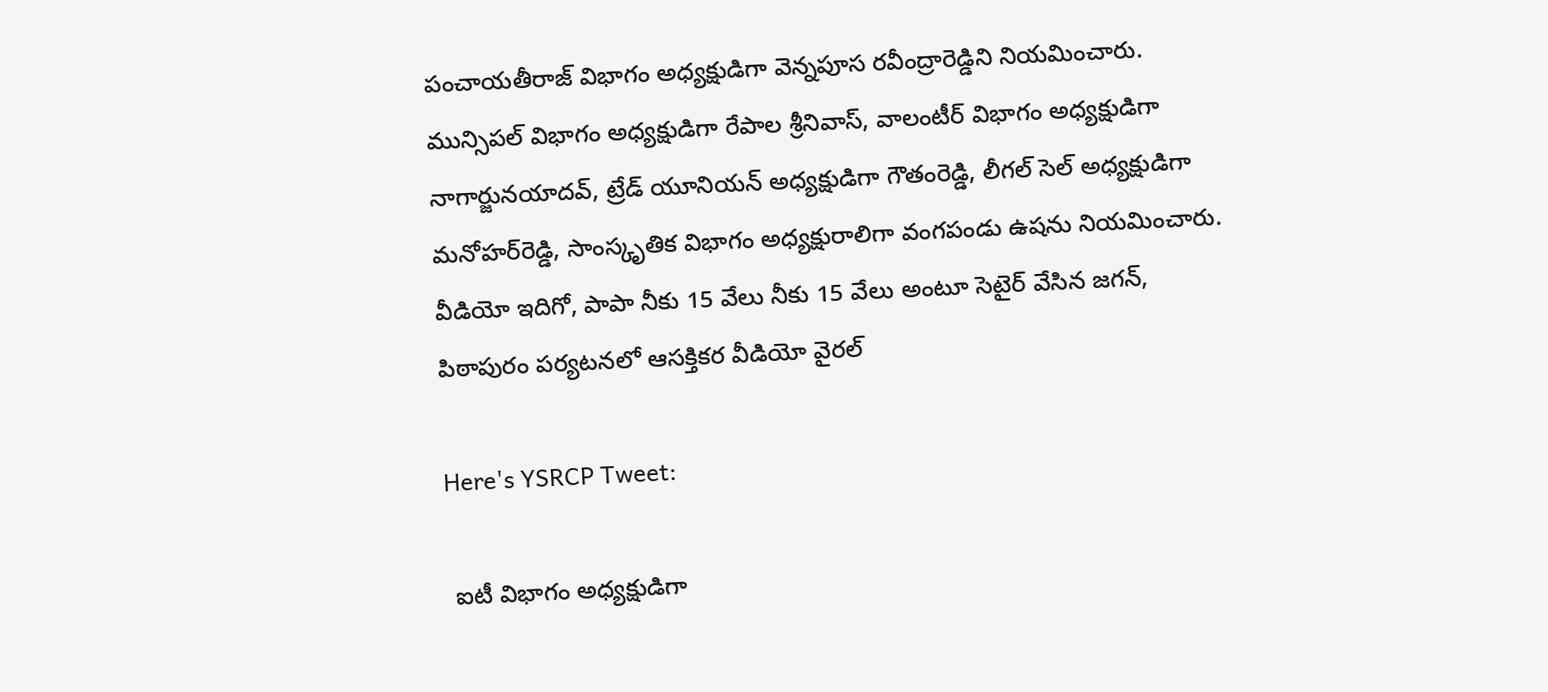పంచాయతీరాజ్‌ విభాగం అధ్యక్షుడిగా వెన్నపూస రవీంద్రారెడ్డిని నియమించారు. మున్సిపల్‌ విభాగం అధ్యక్షుడిగా రేపాల శ్రీనివాస్‌, వాలంటీర్‌ విభాగం అధ్యక్షుడిగా నాగార్జునయాదవ్‌, ట్రేడ్‌ యూనియన్‌ అధ్యక్షుడిగా గౌతంరెడ్డి, లీగల్‌ సెల్‌ అధ్యక్షుడిగా మనోహర్‌రెడ్డి, సాంస్కృతిక విభాగం అధ్యక్షురాలిగా వంగపండు ఉషను నియమించారు.  వీడియో ఇదిగో, పాపా నీకు 15 వేలు నీకు 15 వేలు అంటూ సెటైర్ వేసిన జగన్, పిఠాపురం పర్యటనలో ఆసక్తికర వీడియో వైరల్

Here's YSRCP Tweet:

 ఐటీ విభాగం అధ్యక్షుడిగా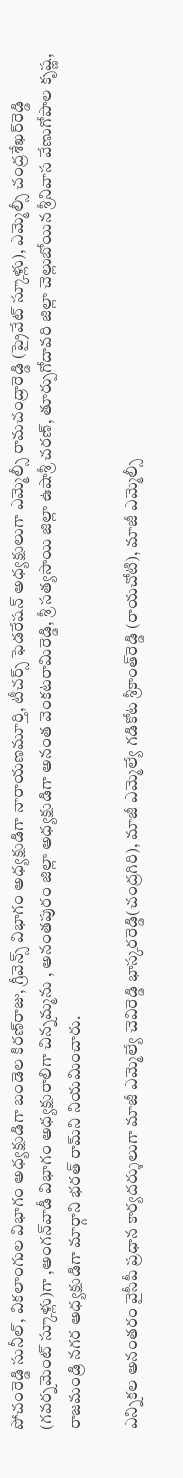పోచంరెడ్డి సునీల్, వికలాంగుల విభాగం అధ్యక్షుడిగా బండెల కిరణ్‌రాజు, గ్రీవెన్స్‌ విభాగం అధ్యక్షుడిగా నారాయణమూర్తి, టీచర్స్‌ ఫెడరేషన్‌ అధ్యక్షులుగా ఎమ్మెల్సీ రామచంద్రారెడ్డి (ప్రైవేట్‌ స్కూళ్లు), ఎమ్మెల్సీ చంద్రశేఖర్‌రెడ్డి (గవర్నమెంట్‌ స్కూళ్లు)గా ,అంగన్‌వాడీ విభాగం అధ్యక్షురాలిగా చిన్నమ్మను , అనంతపురం జిల్లా అధ్యక్షుడిగా అనంత వెంకటరామిరెడ్డి, శ్రీ సత్యసాయి జిల్లా ఉషాశ్రీ చరణ్, తూర్పుగోదావరి జిల్లా చెల్లుబోయిన శ్రీనివాస వేణుగోపాల కృష్ణ, రాజమండ్రి నగర అధ్యక్షుడిగా మార్గాని భరత్ రామ్‌‌ని నియమించారు.

ఎన్నికల అనంతరం వైసీపీ ప్రధాన కార్యదర్శులుగా మాజీ ఎమ్మెల్యే చెవిరెడ్డి భాస్కరరెడ్డి(చంద్రగిరి), మాజీ ఎమ్మెల్యే గడికోట శ్రీకాంత్‌రెడ్డి (రాయచోటి), మాజీ ఎమ్మెల్సీ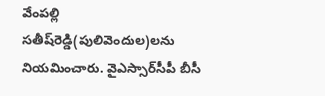వేంపల్లి సతీష్‌రెడ్డి(పులివెందుల)లను నియమించారు. వైఎస్సార్‌సీపీ బీసీ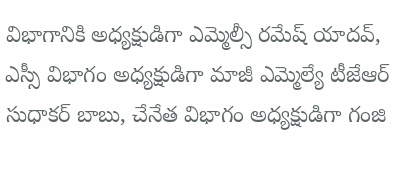విభాగానికి అధ్యక్షుడిగా ఎమ్మెల్సీ రమేష్ యాదవ్, ఎస్సీ విభాగం అధ్యక్షుడిగా మాజీ ఎమ్మెల్యే టీజేఆర్‌ సుధాకర్‌ బాబు, చేనేత విభాగం అధ్యక్షుడిగా గంజి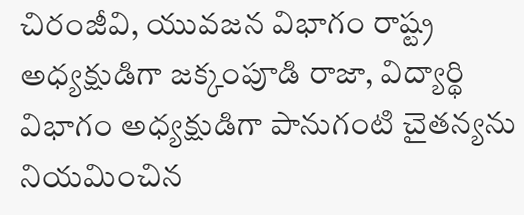చిరంజీవి, యువజన విభాగం రాష్ట్ర అధ్యక్షుడిగా జక్కంపూడి రాజా, విద్యార్థి విభాగం అధ్యక్షుడిగా పానుగంటి చైతన్యను నియమించిన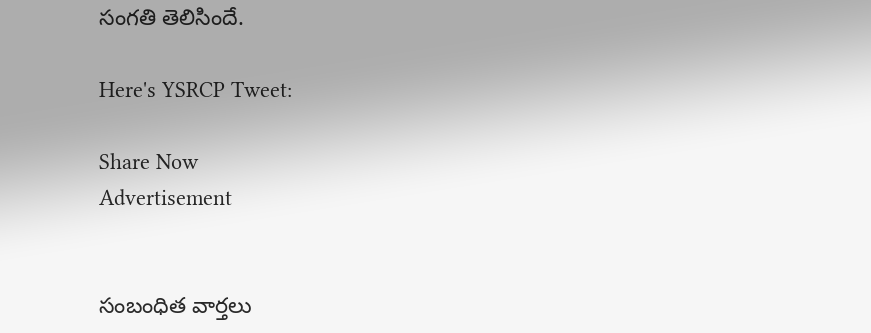సంగతి తెలిసిందే.

Here's YSRCP Tweet:

Share Now
Advertisement


సంబంధిత వార్తలు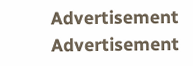Advertisement
Advertisement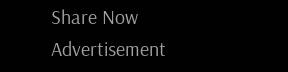Share Now
Advertisement